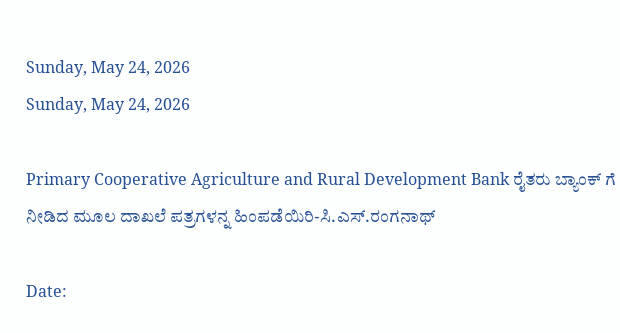Sunday, May 24, 2026
Sunday, May 24, 2026

Primary Cooperative Agriculture and Rural Development Bank ರೈತರು ಬ್ಯಾಂಕ್ ಗೆ ನೀಡಿದ ಮೂಲ ದಾಖಲೆ ಪತ್ರಗಳನ್ನ ಹಿಂಪಡೆಯಿರಿ-ಸಿ.ಎಸ್.ರಂಗನಾಥ್

Date: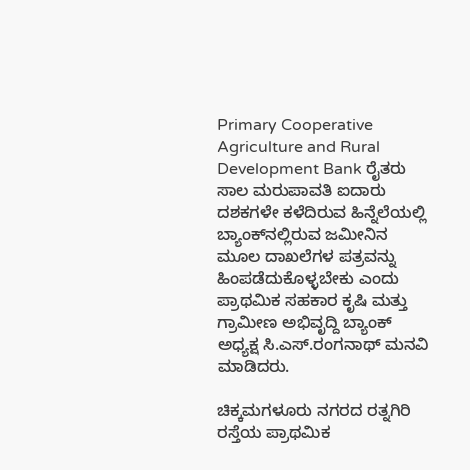Primary Cooperative Agriculture and Rural Development Bank ರೈತರು ಸಾಲ ಮರುಪಾವತಿ ಐದಾರು ದಶಕಗಳೇ ಕಳೆದಿರುವ ಹಿನ್ನೆಲೆಯಲ್ಲಿ ಬ್ಯಾಂಕ್‌ನಲ್ಲಿರುವ ಜಮೀನಿನ ಮೂಲ ದಾಖಲೆಗಳ ಪತ್ರವನ್ನು ಹಿಂಪಡೆದುಕೊಳ್ಳಬೇಕು ಎಂದು ಪ್ರಾಥಮಿಕ ಸಹಕಾರ ಕೃಷಿ ಮತ್ತು ಗ್ರಾಮೀಣ ಅಭಿವೃದ್ದಿ ಬ್ಯಾಂಕ್ ಅಧ್ಯಕ್ಷ ಸಿ.ಎಸ್.ರಂಗನಾಥ್ ಮನವಿ ಮಾಡಿದರು.

ಚಿಕ್ಕಮಗಳೂರು ನಗರದ ರತ್ನಗಿರಿ ರಸ್ತೆಯ ಪ್ರಾಥಮಿಕ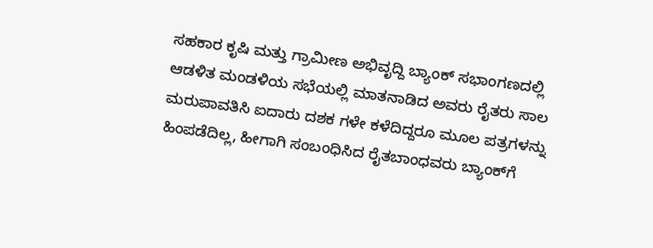ಸಹಕಾರ ಕೃಷಿ ಮತ್ತು ಗ್ರಾಮೀಣ ಅಭಿವೃದ್ದಿ ಬ್ಯಾಂಕ್ ಸಭಾಂಗಣದಲ್ಲಿ ಆಡಳಿತ ಮಂಡಳಿಯ ಸಭೆಯಲ್ಲಿ ಮಾತನಾಡಿದ ಅವರು ರೈತರು ಸಾಲ ಮರುಪಾವತಿಸಿ ಐದಾರು ದಶಕ ಗಳೇ ಕಳೆದಿದ್ದರೂ ಮೂಲ ಪತ್ರಗಳನ್ನು ಹಿಂಪಡೆದಿಲ್ಲ, ಹೀಗಾಗಿ ಸಂಬಂಧಿಸಿದ ರೈತಬಾಂಧವರು ಬ್ಯಾಂಕ್‌ಗೆ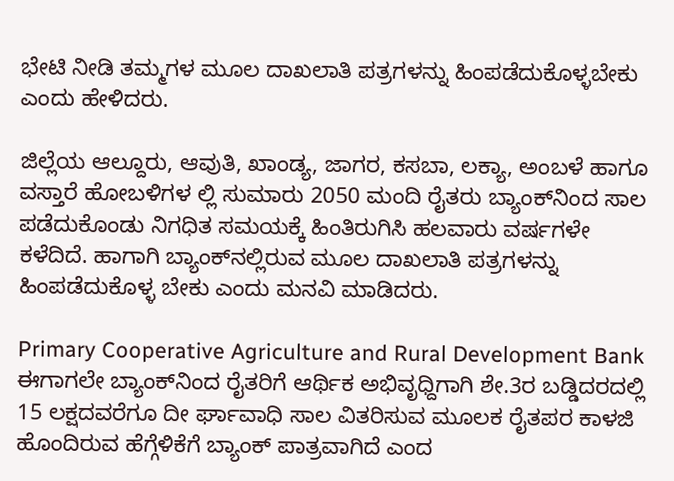ಭೇಟಿ ನೀಡಿ ತಮ್ಮಗಳ ಮೂಲ ದಾಖಲಾತಿ ಪತ್ರಗಳನ್ನು ಹಿಂಪಡೆದುಕೊಳ್ಳಬೇಕು ಎಂದು ಹೇಳಿದರು.

ಜಿಲ್ಲೆಯ ಆಲ್ದೂರು, ಆವುತಿ, ಖಾಂಡ್ಯ, ಜಾಗರ, ಕಸಬಾ, ಲಕ್ಯಾ, ಅಂಬಳೆ ಹಾಗೂ ವಸ್ತಾರೆ ಹೋಬಳಿಗಳ ಲ್ಲಿ ಸುಮಾರು 2050 ಮಂದಿ ರೈತರು ಬ್ಯಾಂಕ್‌ನಿಂದ ಸಾಲ ಪಡೆದುಕೊಂಡು ನಿಗಧಿತ ಸಮಯಕ್ಕೆ ಹಿಂತಿರುಗಿಸಿ ಹಲವಾರು ವರ್ಷಗಳೇ ಕಳೆದಿದೆ. ಹಾಗಾಗಿ ಬ್ಯಾಂಕ್‌ನಲ್ಲಿರುವ ಮೂಲ ದಾಖಲಾತಿ ಪತ್ರಗಳನ್ನು ಹಿಂಪಡೆದುಕೊಳ್ಳ ಬೇಕು ಎಂದು ಮನವಿ ಮಾಡಿದರು.

Primary Cooperative Agriculture and Rural Development Bank ಈಗಾಗಲೇ ಬ್ಯಾಂಕ್‌ನಿಂದ ರೈತರಿಗೆ ಆರ್ಥಿಕ ಅಭಿವೃಧ್ದಿಗಾಗಿ ಶೇ.3ರ ಬಡ್ಡಿದರದಲ್ಲಿ 15 ಲಕ್ಷದವರೆಗೂ ದೀ ರ್ಘಾವಾಧಿ ಸಾಲ ವಿತರಿಸುವ ಮೂಲಕ ರೈತಪರ ಕಾಳಜಿ ಹೊಂದಿರುವ ಹೆಗ್ಗೆಳಿಕೆಗೆ ಬ್ಯಾಂಕ್ ಪಾತ್ರವಾಗಿದೆ ಎಂದ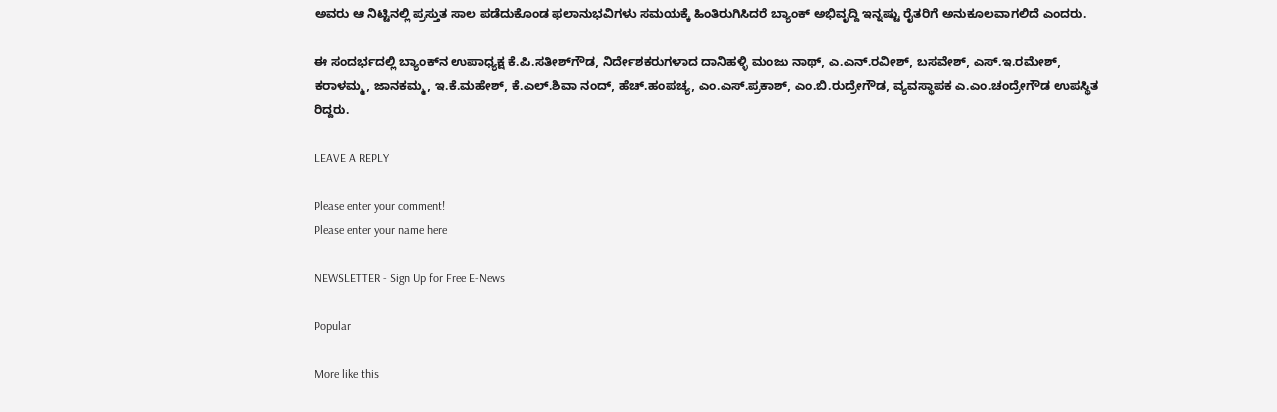ಅವರು ಆ ನಿಟ್ಟಿನಲ್ಲಿ ಪ್ರಸ್ತುತ ಸಾಲ ಪಡೆದುಕೊಂಡ ಫಲಾನುಭವಿಗಳು ಸಮಯಕ್ಕೆ ಹಿಂತಿರುಗಿಸಿದರೆ ಬ್ಯಾಂಕ್ ಅಭಿವೃದ್ದಿ ಇನ್ನಷ್ಟು ರೈತರಿಗೆ ಅನುಕೂಲವಾಗಲಿದೆ ಎಂದರು.

ಈ ಸಂದರ್ಭದಲ್ಲಿ ಬ್ಯಾಂಕ್‌ನ ಉಪಾಧ್ಯಕ್ಷ ಕೆ.ಪಿ.ಸತೀಶ್‌ಗೌಡ, ನಿರ್ದೇಶಕರುಗಳಾದ ದಾನಿಹಳ್ಳಿ ಮಂಜು ನಾಥ್, ಎ.ಎನ್.ರವೀಶ್, ಬಸವೇಶ್, ಎಸ್.ಇ.ರಮೇಶ್, ಕರಾಳಮ್ಮ, ಜಾನಕಮ್ಮ, ಇ.ಕೆ.ಮಹೇಶ್, ಕೆ.ಎಲ್.ಶಿವಾ ನಂದ್, ಹೆಚ್.ಹಂಪಚ್ಯ, ಎಂ.ಎಸ್.ಪ್ರಕಾಶ್, ಎಂ.ಬಿ.ರುದ್ರೇಗೌಡ, ವ್ಯವಸ್ಥಾಪಕ ಎ.ಎಂ.ಚಂದ್ರೇಗೌಡ ಉಪಸ್ಥಿತ ರಿದ್ದರು.

LEAVE A REPLY

Please enter your comment!
Please enter your name here

NEWSLETTER - Sign Up for Free E-News

Popular

More like this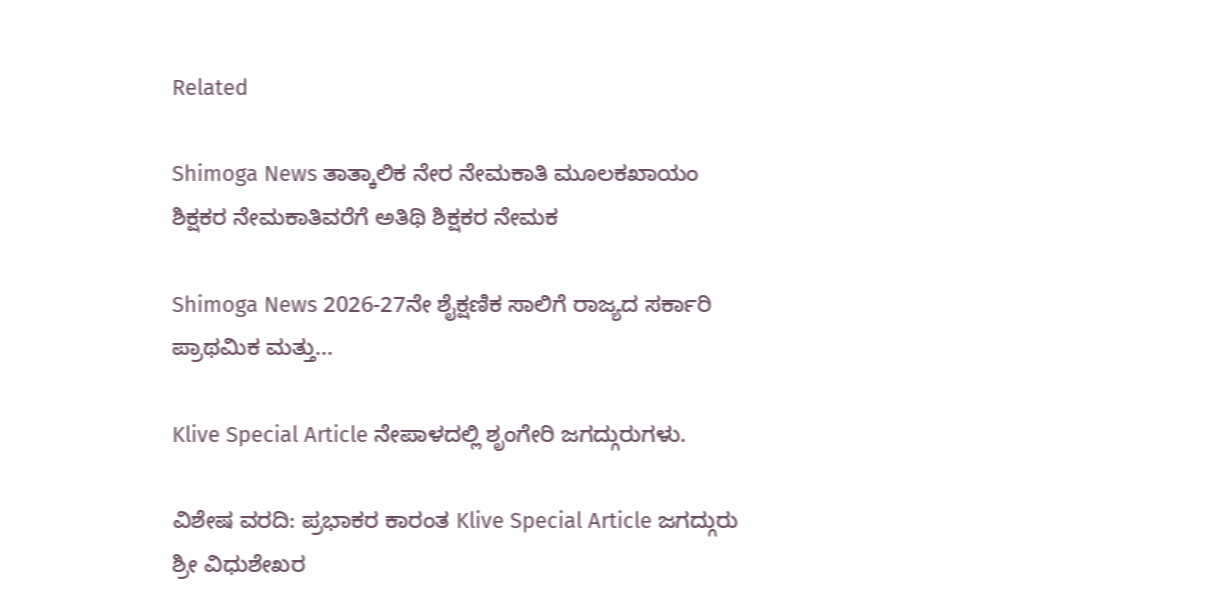Related

Shimoga News ತಾತ್ಕಾಲಿಕ ನೇರ ನೇಮಕಾತಿ ಮೂಲಕಖಾಯಂ ಶಿಕ್ಷಕರ ನೇಮಕಾತಿವರೆಗೆ ಅತಿಥಿ ಶಿಕ್ಷಕರ ನೇಮಕ

Shimoga News 2026-27ನೇ ಶೈಕ್ಷಣಿಕ ಸಾಲಿಗೆ ರಾಜ್ಯದ ಸರ್ಕಾರಿ ಪ್ರಾಥಮಿಕ ಮತ್ತು...

Klive Special Article ನೇಪಾಳದಲ್ಲಿ ಶೃಂಗೇರಿ ಜಗದ್ಗುರುಗಳು.

ವಿಶೇಷ ವರದಿ: ಪ್ರಭಾಕರ ಕಾರಂತ Klive Special Article ಜಗದ್ಗುರು ಶ್ರೀ ವಿಧುಶೇಖರ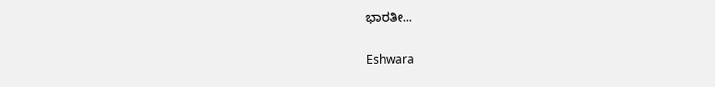ಭಾರತೀ...

Eshwara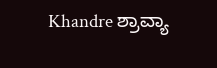Khandre ಶ್ರಾವ್ಯಾ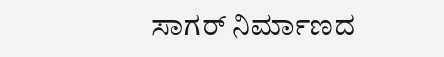ಸಾಗರ್ ನಿರ್ಮಾಣದ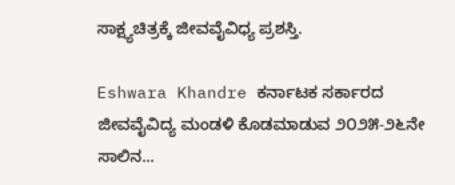ಸಾಕ್ಷ್ಯಚಿತ್ರಕ್ಕೆ ಜೀವವೈವಿಧ್ಯ ಪ್ರಶಸ್ತಿ.

Eshwara Khandre ಕರ್ನಾಟಕ ಸರ್ಕಾರದ ಜೀವವೈವಿದ್ಯ ಮಂಡಳಿ ಕೊಡಮಾಡುವ ೨೦೨೫-೨೬ನೇ ಸಾಲಿನ...